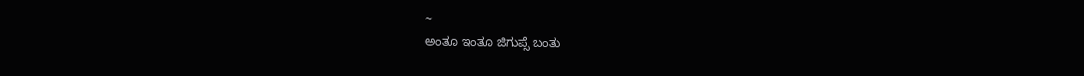~
ಅಂತೂ ಇಂತೂ ಜಿಗುಪ್ಸೆ ಬಂತು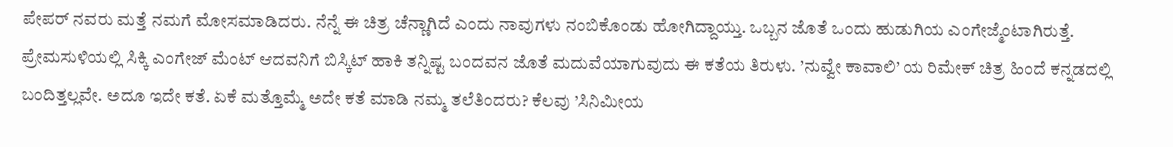ಪೇಪರ್ ನವರು ಮತ್ತೆ ನಮಗೆ ಮೋಸಮಾಡಿದರು. ನೆನ್ನೆ ಈ ಚಿತ್ರ ಚೆನ್ಣಾಗಿದೆ ಎಂದು ನಾವುಗಳು ನಂಬಿಕೊಂಡು ಹೋಗಿದ್ದಾಯ್ತು. ಒಬ್ಬನ ಜೊತೆ ಒಂದು ಹುಡುಗಿಯ ಎಂಗೇಜ್ಮೆಂಟಾಗಿರುತ್ತೆ. ಪ್ರೇಮಸುಳಿಯಲ್ಲಿ ಸಿಕ್ಕಿ ಎಂಗೇಜ್ ಮೆಂಟ್ ಆದವನಿಗೆ ಬಿಸ್ಕಿಟ್ ಹಾಕಿ ತನ್ನಿಷ್ಟ ಬಂದವನ ಜೊತೆ ಮದುವೆಯಾಗುವುದು ಈ ಕತೆಯ ತಿರುಳು. ’ನುವ್ವೇ ಕಾವಾಲಿ’ ಯ ರಿಮೇಕ್ ಚಿತ್ರ ಹಿಂದೆ ಕನ್ನಡದಲ್ಲಿ ಬಂದಿತ್ತಲ್ಲವೇ. ಅದೂ ಇದೇ ಕತೆ. ಏಕೆ ಮತ್ತೊಮ್ಮೆ ಅದೇ ಕತೆ ಮಾಡಿ ನಮ್ಮ ತಲೆತಿಂದರು? ಕೆಲವು ’ಸಿನಿಮೀಯ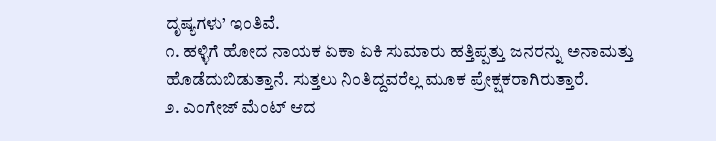ದೃಷ್ಯಗಳು’ ಇಂತಿವೆ.
೧. ಹಳ್ಳಿಗೆ ಹೋದ ನಾಯಕ ಏಕಾ ಏಕಿ ಸುಮಾರು ಹತ್ತಿಪ್ಪತ್ತು ಜನರನ್ನು ಅನಾಮತ್ತು ಹೊಡೆದುಬಿಡುತ್ತಾನೆ. ಸುತ್ತಲು ನಿಂತಿದ್ದವರೆಲ್ಲ ಮೂಕ ಪ್ರೇಕ್ಷಕರಾಗಿರುತ್ತಾರೆ.
೨. ಎಂಗೇಜ್ ಮೆಂಟ್ ಆದ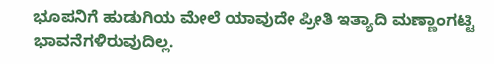ಭೂಪನಿಗೆ ಹುಡುಗಿಯ ಮೇಲೆ ಯಾವುದೇ ಪ್ರೀತಿ ಇತ್ಯಾದಿ ಮಣ್ಣಾಂಗಟ್ಟಿ ಭಾವನೆಗಳಿರುವುದಿಲ್ಲ.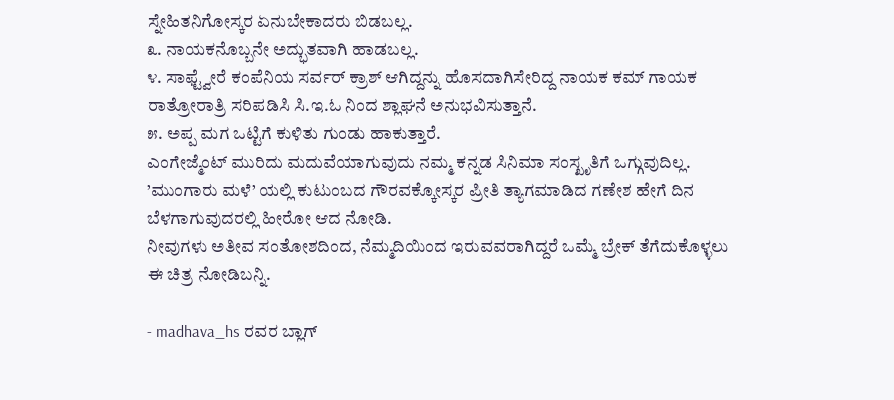ಸ್ನೇಹಿತನಿಗೋಸ್ಕರ ಏನುಬೇಕಾದರು ಬಿಡಬಲ್ಲ.
೩. ನಾಯಕನೊಬ್ಬನೇ ಅದ್ಭುತವಾಗಿ ಹಾಡಬಲ್ಲ.
೪. ಸಾಫ್ಟ್ವೇರೆ ಕಂಪೆನಿಯ ಸರ್ವರ್ ಕ್ರಾಶ್ ಆಗಿದ್ದನ್ನು ಹೊಸದಾಗಿಸೇರಿದ್ದ ನಾಯಕ ಕಮ್ ಗಾಯಕ ರಾತ್ರೋರಾತ್ರಿ ಸರಿಪಡಿಸಿ ಸಿ.ಇ.ಓ ನಿಂದ ಶ್ಲಾಘನೆ ಅನುಭವಿಸುತ್ತಾನೆ.
೫. ಅಪ್ಪ ಮಗ ಒಟ್ಟಿಗೆ ಕುಳಿತು ಗುಂಡು ಹಾಕುತ್ತಾರೆ.
ಎಂಗೇಜ್ಮೆಂಟ್ ಮುರಿದು ಮದುವೆಯಾಗುವುದು ನಮ್ಮ ಕನ್ನಡ ಸಿನಿಮಾ ಸಂಸ್ಖೃತಿಗೆ ಒಗ್ಗುವುದಿಲ್ಲ. ’ಮುಂಗಾರು ಮಳೆ’ ಯಲ್ಲಿ ಕುಟುಂಬದ ಗೌರವಕ್ಕೋಸ್ಕರ ಪ್ರೀತಿ ತ್ಯಾಗಮಾಡಿದ ಗಣೇಶ ಹೇಗೆ ದಿನ ಬೆಳಗಾಗುವುದರಲ್ಲಿ ಹೀರೋ ಆದ ನೋಡಿ.
ನೀವುಗಳು ಅತೀವ ಸಂತೋಶದಿಂದ, ನೆಮ್ಮದಿಯಿಂದ ಇರುವವರಾಗಿದ್ದರೆ ಒಮ್ಮೆ ಬ್ರೇಕ್ ತೆಗೆದುಕೊಳ್ಳಲು ಈ ಚಿತ್ರ ನೋಡಿಬನ್ನಿ.

- madhava_hs ರವರ ಬ್ಲಾಗ್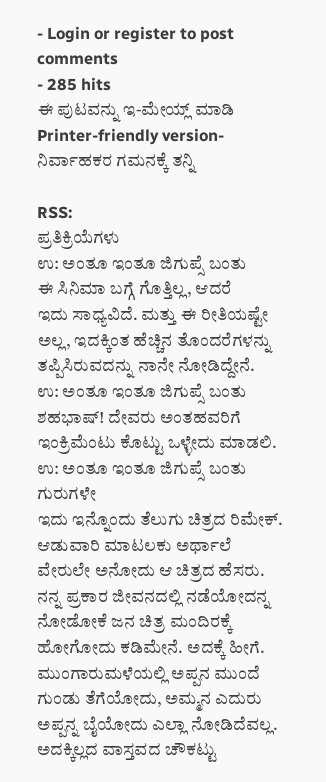- Login or register to post comments
- 285 hits
ಈ ಪುಟವನ್ನು ಇ-ಮೇಯ್ಲ್ ಮಾಡಿ
Printer-friendly version- ನಿರ್ವಾಹಕರ ಗಮನಕ್ಕೆ ತನ್ನಿ

RSS:
ಪ್ರತಿಕ್ರಿಯೆಗಳು
ಉ: ಅಂತೂ ಇಂತೂ ಜಿಗುಪ್ಸೆ ಬಂತು
ಈ ಸಿನಿಮಾ ಬಗ್ಗೆ ಗೊತ್ತಿಲ್ಲ, ಆದರೆ
ಇದು ಸಾಧ್ಯವಿದೆ. ಮತ್ತು ಈ ರೀತಿಯಷ್ಟೇ ಅಲ್ಲ, ಇದಕ್ಕಿಂತ ಹೆಚ್ಚಿನ ತೊಂದರೆಗಳನ್ನು ತಪ್ಪಿಸಿರುವದನ್ನು ನಾನೇ ನೋಡಿದ್ದೇನೆ.
ಉ: ಅಂತೂ ಇಂತೂ ಜಿಗುಪ್ಸೆ ಬಂತು
ಶಹಭಾಷ್! ದೇವರು ಅಂತಹವರಿಗೆ ಇಂಕ್ರಿಮೆಂಟು ಕೊಟ್ಟು ಒಳ್ಳೇದು ಮಾಡಲಿ.
ಉ: ಅಂತೂ ಇಂತೂ ಜಿಗುಪ್ಸೆ ಬಂತು
ಗುರುಗಳೇ
ಇದು ಇನ್ನೊಂದು ತೆಲುಗು ಚಿತ್ರದ ರಿಮೇಕ್. ಆಡುವಾರಿ ಮಾಟಲಕು ಅರ್ಥಾಲೆ ವೇರುಲೇ ಅನೋದು ಆ ಚಿತ್ರದ ಹೆಸರು. ನನ್ನ ಪ್ರಕಾರ ಜೀವನದಲ್ಲಿ ನಡೆಯೋದನ್ನ ನೋಡೋಕೆ ಜನ ಚಿತ್ರ ಮಂದಿರಕ್ಕೆ ಹೋಗೋದು ಕಡಿಮೇನೆ. ಅದಕ್ಕೆ ಹೀಗೆ. ಮುಂಗಾರುಮಳೆಯಲ್ಲಿ ಅಪ್ಪನ ಮುಂದೆ ಗುಂಡು ತೆಗೆಯೋದು, ಅಮ್ಮನ ಎದುರು ಅಪ್ಪನ್ನ ಬೈಯೋದು ಎಲ್ಲಾ ನೋಡಿದೆವಲ್ಲ. ಅದಕ್ಕಿಲ್ಲದ ವಾಸ್ತವದ ಚೌಕಟ್ಟು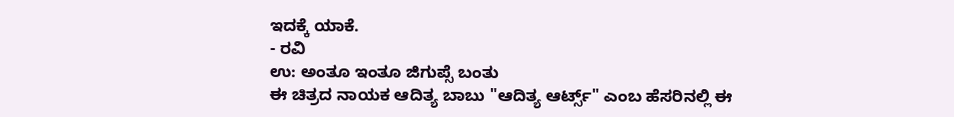ಇದಕ್ಕೆ ಯಾಕೆ.
- ರವಿ
ಉ: ಅಂತೂ ಇಂತೂ ಜಿಗುಪ್ಸೆ ಬಂತು
ಈ ಚಿತ್ರದ ನಾಯಕ ಆದಿತ್ಯ ಬಾಬು "ಆದಿತ್ಯ ಆರ್ಟ್ಸ್" ಎಂಬ ಹೆಸರಿನಲ್ಲಿ ಈ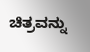ಚಿತ್ರವನ್ನು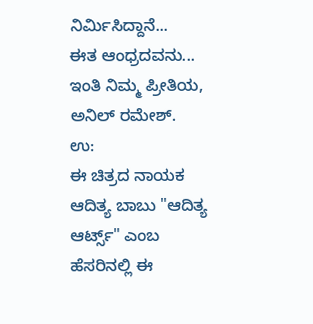ನಿರ್ಮಿಸಿದ್ದಾನೆ...
ಈತ ಆಂಧ್ರದವನು...
ಇಂತಿ ನಿಮ್ಮ ಪ್ರೀತಿಯ,
ಅನಿಲ್ ರಮೇಶ್.
ಉ:
ಈ ಚಿತ್ರದ ನಾಯಕ ಆದಿತ್ಯ ಬಾಬು "ಆದಿತ್ಯ ಆರ್ಟ್ಸ್" ಎಂಬ ಹೆಸರಿನಲ್ಲಿ ಈ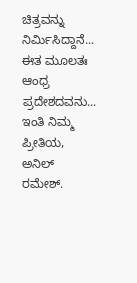ಚಿತ್ರವನ್ನು ನಿರ್ಮಿಸಿದ್ದಾನೆ...
ಈತ ಮೂಲತಃ ಆಂಧ್ರ ಪ್ರದೇಶದವನು...
ಇಂತಿ ನಿಮ್ಮ ಪ್ರೀತಿಯ,
ಅನಿಲ್ ರಮೇಶ್.